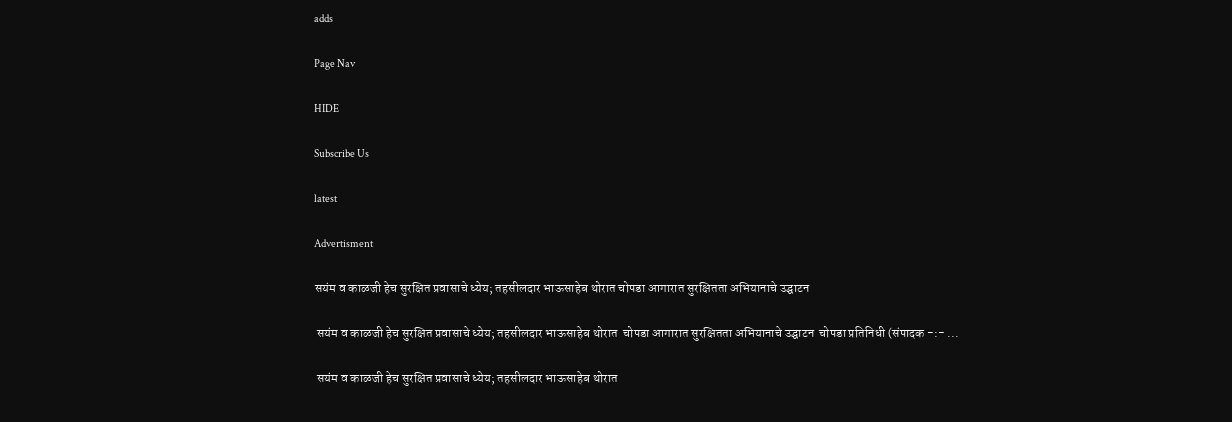adds

Page Nav

HIDE

Subscribe Us

latest

Advertisment

सयंम व काळजी हेच सुरक्षित प्रवासाचे ध्येय; तहसीलदार भाऊसाहेब थोरात चोपडा आगारात सुरक्षितता अभियानाचे उद्घाटन

 सयंम व काळजी हेच सुरक्षित प्रवासाचे ध्येय; तहसीलदार भाऊसाहेब थोरात  चोपडा आगारात सुरक्षितता अभियानाचे उद्घाटन  चोपडा प्रतिनिधी (संपादक -:- ...

 सयंम व काळजी हेच सुरक्षित प्रवासाचे ध्येय; तहसीलदार भाऊसाहेब थोरात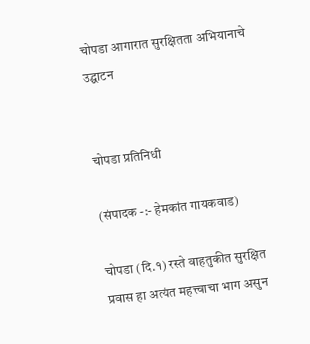चोपडा आगारात सुरक्षितता अभियानाचे उद्घाटन


चोपडा प्रतिनिधी

(संपादक -:- हेमकांत गायकवाड)

चोपडा (दि.१) रस्ते वाहतुकीत सुरक्षित प्रवास हा अत्यंत महत्त्वाचा भाग असुन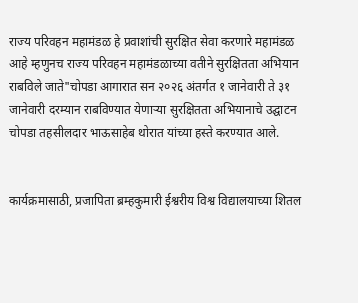राज्य परिवहन महामंडळ हे प्रवाशांची सुरक्षित सेवा करणारे महामंडळ आहे म्हणुनच राज्य परिवहन महामंडळाच्या वतीने सुरक्षितता अभियान राबविले जाते"चोपडा आगारात सन २०२६ अंतर्गत १ जानेवारी ते ३१ जानेवारी दरम्यान राबविण्यात येणाऱ्या सुरक्षितता अभियानाचे उद्घाटन चोपडा तहसीलदार भाऊसाहेब थोरात यांच्या हस्ते करण्यात आले.


कार्यक्रमासाठी, प्रजापिता ब्रम्हकुमारी ईश्वरीय विश्व विद्यालयाच्या शितल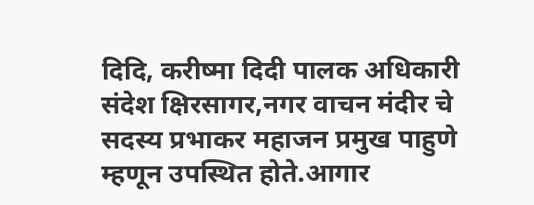दिदि, करीष्मा दिदी पालक अधिकारी संदेश क्षिरसागर,नगर वाचन मंदीर चे सदस्य प्रभाकर महाजन प्रमुख पाहुणे म्हणून उपस्थित होते.आगार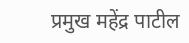प्रमुख महेंद्र पाटील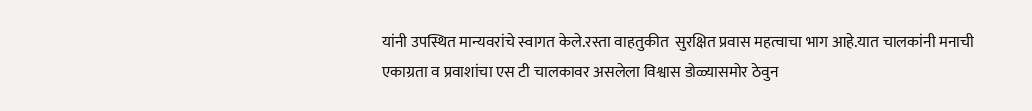यांनी उपस्थित मान्यवरांचे स्वागत केले.रस्ता वाहतुकीत  सुरक्षित प्रवास महत्वाचा भाग आहे.यात चालकांनी मनाची एकाग्रता व प्रवाशांचा एस टी चालकावर असलेला विश्वास डोळ्यासमोर ठेवुन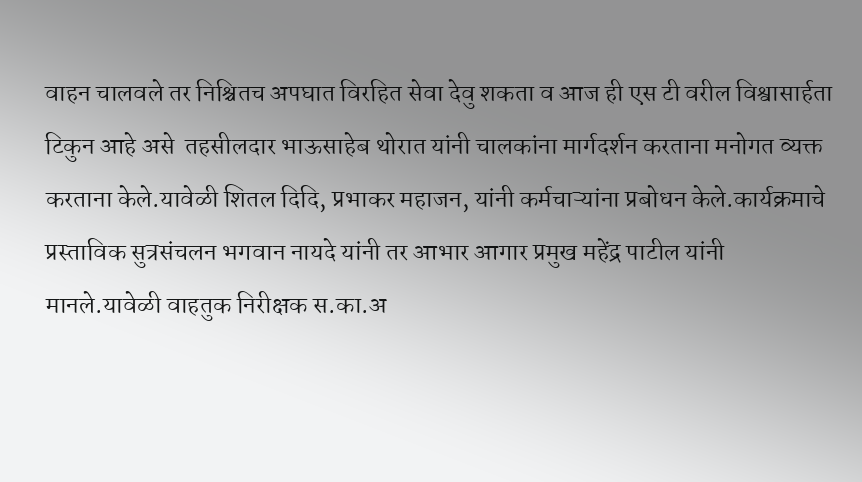वाहन चालवले तर निश्चितच अपघात विरहित सेवा देवु शकता व आज ही एस टी वरील विश्वासार्हता टिकुन आहे असे  तहसीलदार भाऊसाहेब थोरात यांनी चालकांना मार्गदर्शन करताना मनोगत व्यक्त करताना केले.यावेळी शितल दिदि, प्रभाकर महाजन, यांनी कर्मचाऱ्यांना प्रबोधन केले.कार्यक्रमाचे प्रस्ताविक सुत्रसंचलन भगवान नायदे यांनी तर आभार आगार प्रमुख महेंद्र पाटील यांनी मानले.यावेळी वाहतुक निरीक्षक स.का.अ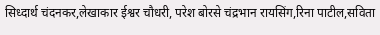सिध्दार्थ चंदनकर,लेखाकार ईश्वर चौधरी, परेश बोरसे चंद्रभान रायसिंग,रिना पाटील,सविता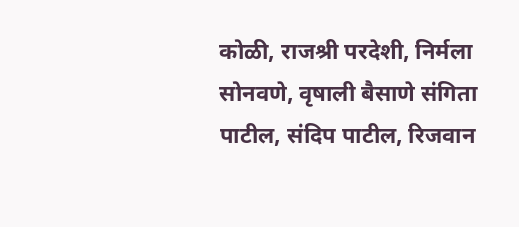कोळी, राजश्री परदेशी, निर्मला सोनवणे, वृषाली बैसाणे संगिता पाटील, संदिप पाटील, रिजवान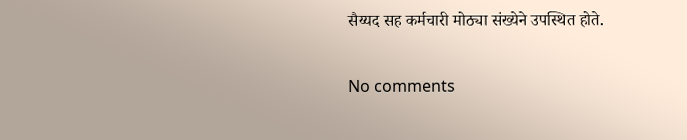सैय्यद सह कर्मचारी मोठ्या संख्येने उपस्थित होते.

No comments